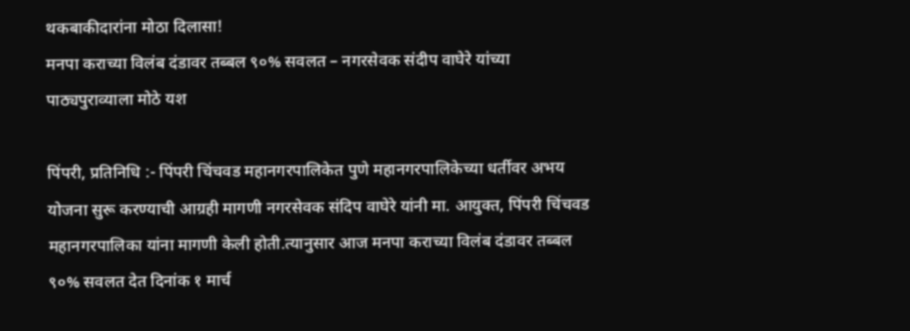थकबाकीदारांना मोठा दिलासा!
मनपा कराच्या विलंब दंडावर तब्बल ९०% सवलत – नगरसेवक संदीप वाघेरे यांच्या पाठ्यपुराव्याला मोठे यश

पिंपरी, प्रतिनिधि :- पिंपरी चिंचवड महानगरपालिकेत पुणे महानगरपालिकेच्या धर्तीवर अभय योजना सुरू करण्याची आग्रही मागणी नगरसेवक संदिप वाघेरे यांनी मा. आयुक्त, पिंपरी चिंचवड महानगरपालिका यांना मागणी केली होती.त्यानुसार आज मनपा कराच्या विलंब दंडावर तब्बल ९०% सवलत देत दिनांक १ मार्च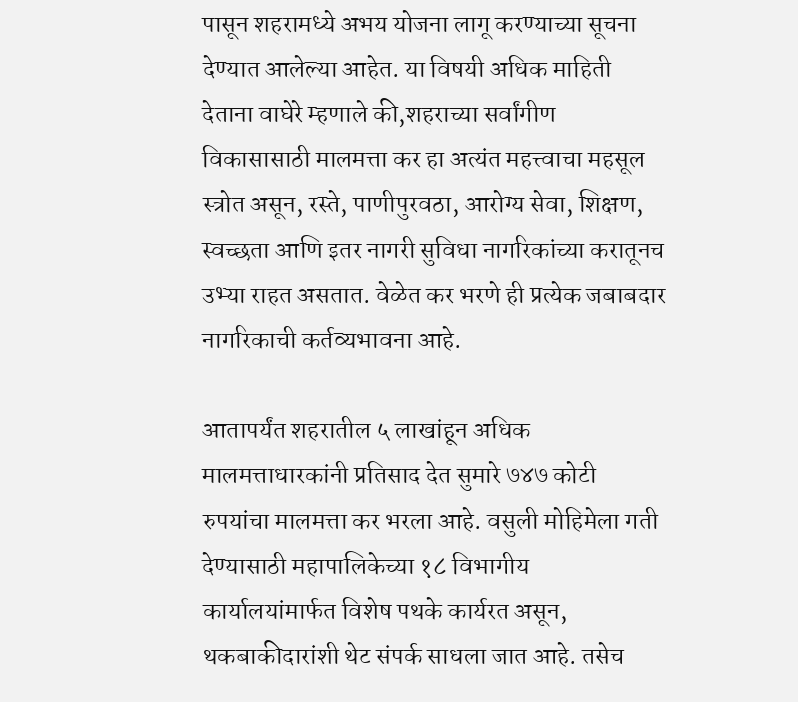पासून शहरामध्ये अभय योजना लागू करण्याच्या सूचना देण्यात आलेल्या आहेत. या विषयी अधिक माहिती देताना वाघेरे म्हणाले की,शहराच्या सर्वांगीण विकासासाठी मालमत्ता कर हा अत्यंत महत्त्वाचा महसूल स्त्रोत असून, रस्ते, पाणीपुरवठा, आरोग्य सेवा, शिक्षण, स्वच्छता आणि इतर नागरी सुविधा नागरिकांच्या करातूनच उभ्या राहत असतात. वेळेत कर भरणे ही प्रत्येक जबाबदार नागरिकाची कर्तव्यभावना आहे.

आतापर्यंत शहरातील ५ लाखांहून अधिक मालमत्ताधारकांनी प्रतिसाद देत सुमारे ७४७ कोटी रुपयांचा मालमत्ता कर भरला आहे. वसुली मोहिमेला गती देण्यासाठी महापालिकेच्या १८ विभागीय कार्यालयांमार्फत विशेष पथके कार्यरत असून, थकबाकीदारांशी थेट संपर्क साधला जात आहे. तसेच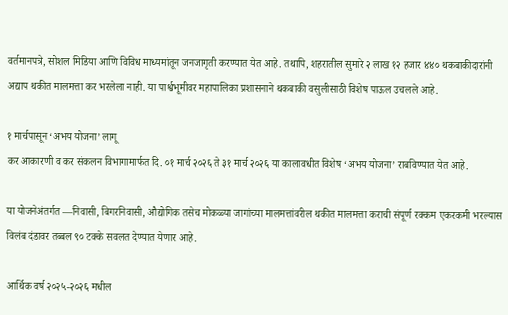वर्तमानपत्रे, सोशल मिडिया आणि विविध माध्यमांतून जनजागृती करण्यात येत आहे. तथापि, शहरातील सुमारे २ लाख १२ हजार ४४० थकबाकीदारांनी अद्याप थकीत मालमत्ता कर भरलेला नाही. या पार्श्वभूमीवर महापालिका प्रशासनाने थकबाकी वसुलीसाठी विशेष पाऊल उचलले आहे.

१ मार्चपासून ‘अभय योजना’ लागू
कर आकारणी व कर संकलन विभागामार्फत दि. ०१ मार्च २०२६ ते ३१ मार्च २०२६ या कालावधीत विशेष ‘अभय योजना’ राबविण्यात येत आहे.

या योजनेअंतर्गत —निवासी, बिगरनिवासी, औद्योगिक तसेच मोकळ्या जागांच्या मालमत्तांवरील थकीत मालमत्ता कराची संपूर्ण रक्कम एकरकमी भरल्यास विलंब दंडावर तब्बल ९० टक्के सवलत देण्यात येणार आहे.

आर्थिक वर्ष २०२५-२०२६ मधील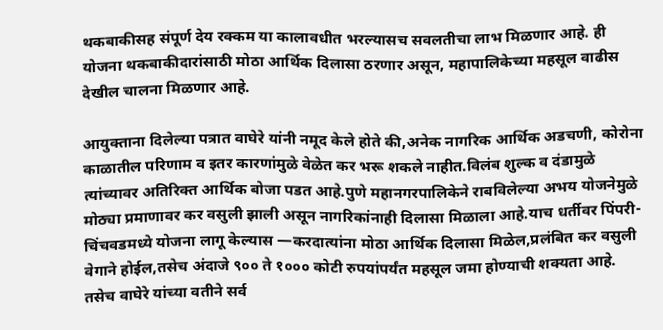थकबाकीसह संपूर्ण देय रक्कम या कालावधीत भरल्यासच सवलतीचा लाभ मिळणार आहे. ही योजना थकबाकीदारांसाठी मोठा आर्थिक दिलासा ठरणार असून, महापालिकेच्या महसूल वाढीस देखील चालना मिळणार आहे.

आयुक्ताना दिलेल्या पत्रात वाघेरे यांनी नमूद केले होते की,अनेक नागरिक आर्थिक अडचणी, कोरोना काळातील परिणाम व इतर कारणांमुळे वेळेत कर भरू शकले नाहीत.विलंब शुल्क व दंडामुळे त्यांच्यावर अतिरिक्त आर्थिक बोजा पडत आहे.पुणे महानगरपालिकेने राबविलेल्या अभय योजनेमुळे मोठ्या प्रमाणावर कर वसुली झाली असून नागरिकांनाही दिलासा मिळाला आहे.याच धर्तीवर पिंपरी-चिंचवडमध्ये योजना लागू केल्यास —करदात्यांना मोठा आर्थिक दिलासा मिळेल,प्रलंबित कर वसुली वेगाने होईल,तसेच अंदाजे ९०० ते १००० कोटी रुपयांपर्यंत महसूल जमा होण्याची शक्यता आहे. तसेच वाघेरे यांच्या वतीने सर्व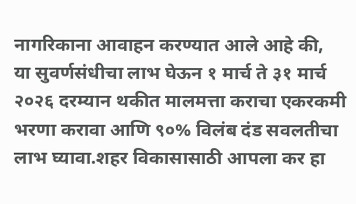नागरिकाना आवाहन करण्यात आले आहे की,
या सुवर्णसंधीचा लाभ घेऊन १ मार्च ते ३१ मार्च २०२६ दरम्यान थकीत मालमत्ता कराचा एकरकमी भरणा करावा आणि ९०% विलंब दंड सवलतीचा लाभ घ्यावा.शहर विकासासाठी आपला कर हा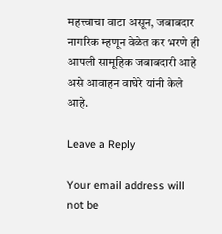महत्त्वाचा वाटा असून, जबाबदार नागरिक म्हणून वेळेत कर भरणे ही आपली सामूहिक जबाबदारी आहे असे आवाहन वाघेरे यांनी केले आहे.

Leave a Reply

Your email address will not be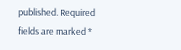published. Required fields are marked *